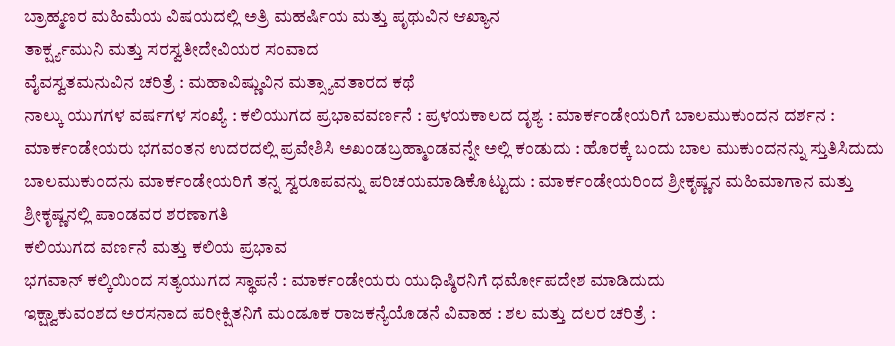ಬ್ರಾಹ್ಮಣರ ಮಹಿಮೆಯ ವಿಷಯದಲ್ಲಿ ಅತ್ರಿ ಮಹರ್ಷಿಯ ಮತ್ತು ಪೃಥುವಿನ ಆಖ್ಯಾನ
ತಾರ್ಕ್ಷ್ಯಮುನಿ ಮತ್ತು ಸರಸ್ವತೀದೇವಿಯರ ಸಂವಾದ
ವೈವಸ್ವತಮನುವಿನ ಚರಿತ್ರೆ : ಮಹಾವಿಷ್ಣುವಿನ ಮತ್ಸ್ಯಾವತಾರದ ಕಥೆ
ನಾಲ್ಕು ಯುಗಗಳ ವರ್ಷಗಳ ಸಂಖ್ಯೆ : ಕಲಿಯುಗದ ಪ್ರಭಾವವರ್ಣನೆ : ಪ್ರಳಯಕಾಲದ ದೃಶ್ಯ : ಮಾರ್ಕಂಡೇಯರಿಗೆ ಬಾಲಮುಕುಂದನ ದರ್ಶನ : ಮಾರ್ಕಂಡೇಯರು ಭಗವಂತನ ಉದರದಲ್ಲಿ ಪ್ರವೇಶಿಸಿ ಅಖಂಡಬ್ರಹ್ಮಾಂಡವನ್ನೇ ಅಲ್ಲಿ ಕಂಡುದು : ಹೊರಕ್ಕೆ ಬಂದು ಬಾಲ ಮುಕುಂದನನ್ನು ಸ್ತುತಿಸಿದುದು
ಬಾಲಮುಕುಂದನು ಮಾರ್ಕಂಡೇಯರಿಗೆ ತನ್ನ ಸ್ವರೂಪವನ್ನು ಪರಿಚಯಮಾಡಿಕೊಟ್ಟುದು : ಮಾರ್ಕಂಡೇಯರಿಂದ ಶ್ರೀಕೃಷ್ಣನ ಮಹಿಮಾಗಾನ ಮತ್ತು ಶ್ರೀಕೃಷ್ಣನಲ್ಲಿ ಪಾಂಡವರ ಶರಣಾಗತಿ
ಕಲಿಯುಗದ ವರ್ಣನೆ ಮತ್ತು ಕಲಿಯ ಪ್ರಭಾವ
ಭಗವಾನ್ ಕಲ್ಕಿಯಿಂದ ಸತ್ಯಯುಗದ ಸ್ಥಾಪನೆ : ಮಾರ್ಕಂಡೇಯರು ಯುಧಿಷ್ಠಿರನಿಗೆ ಧರ್ಮೋಪದೇಶ ಮಾಡಿದುದು
ಇಕ್ಷ್ವಾಕುವಂಶದ ಅರಸನಾದ ಪರೀಕ್ಷಿತನಿಗೆ ಮಂಡೂಕ ರಾಜಕನ್ಯೆಯೊಡನೆ ವಿವಾಹ : ಶಲ ಮತ್ತು ದಲರ ಚರಿತ್ರೆ :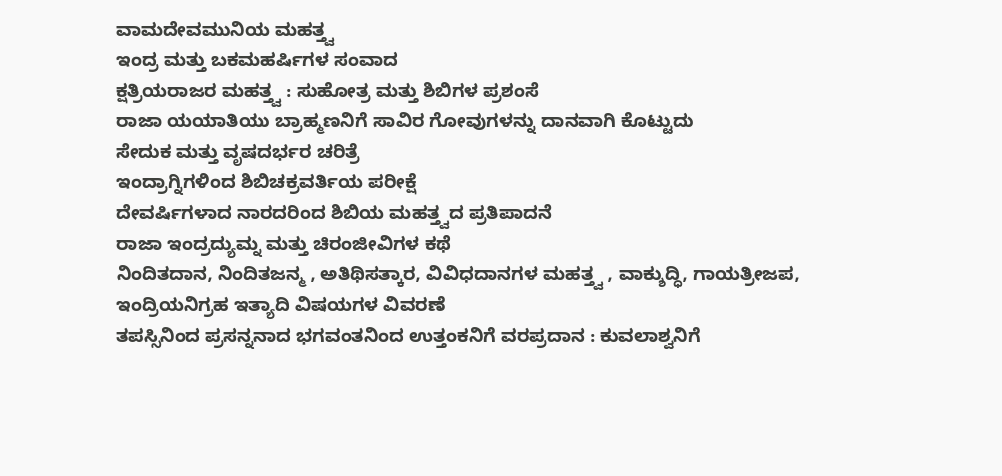ವಾಮದೇವಮುನಿಯ ಮಹತ್ತ್ವ
ಇಂದ್ರ ಮತ್ತು ಬಕಮಹರ್ಷಿಗಳ ಸಂವಾದ
ಕ್ಷತ್ರಿಯರಾಜರ ಮಹತ್ತ್ವ : ಸುಹೋತ್ರ ಮತ್ತು ಶಿಬಿಗಳ ಪ್ರಶಂಸೆ
ರಾಜಾ ಯಯಾತಿಯು ಬ್ರಾಹ್ಮಣನಿಗೆ ಸಾವಿರ ಗೋವುಗಳನ್ನು ದಾನವಾಗಿ ಕೊಟ್ಟುದು
ಸೇದುಕ ಮತ್ತು ವೃಷದರ್ಭರ ಚರಿತ್ರೆ
ಇಂದ್ರಾಗ್ನಿಗಳಿಂದ ಶಿಬಿಚಕ್ರವರ್ತಿಯ ಪರೀಕ್ಷೆ
ದೇವರ್ಷಿಗಳಾದ ನಾರದರಿಂದ ಶಿಬಿಯ ಮಹತ್ತ್ವದ ಪ್ರತಿಪಾದನೆ
ರಾಜಾ ಇಂದ್ರದ್ಯುಮ್ನ ಮತ್ತು ಚಿರಂಜೀವಿಗಳ ಕಥೆ
ನಿಂದಿತದಾನ, ನಿಂದಿತಜನ್ಮ , ಅತಿಥಿಸತ್ಕಾರ, ವಿವಿಧದಾನಗಳ ಮಹತ್ತ್ವ , ವಾಕ್ಶುದ್ಧಿ, ಗಾಯತ್ರೀಜಪ, ಇಂದ್ರಿಯನಿಗ್ರಹ ಇತ್ಯಾದಿ ವಿಷಯಗಳ ವಿವರಣೆ
ತಪಸ್ಸಿನಿಂದ ಪ್ರಸನ್ನನಾದ ಭಗವಂತನಿಂದ ಉತ್ತಂಕನಿಗೆ ವರಪ್ರದಾನ : ಕುವಲಾಶ್ವನಿಗೆ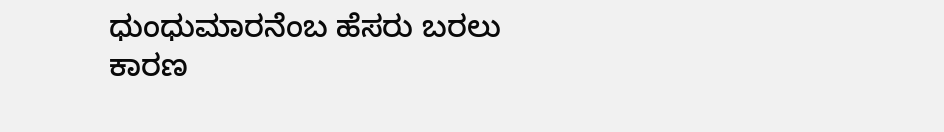ಧುಂಧುಮಾರನೆಂಬ ಹೆಸರು ಬರಲು ಕಾರಣ